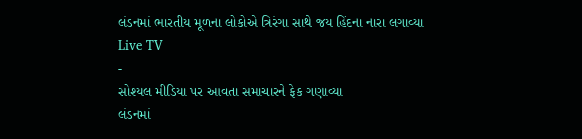લંડનમાં ભારતીય મૂળના લોકોએ ત્રિરંગા સાથે જય હિંદના નારા લગાવ્યા
Live TV
-
સોશ્યલ મીડિયા પર આવતા સમાચારને ફેક ગણાવ્યા
લંડનમાં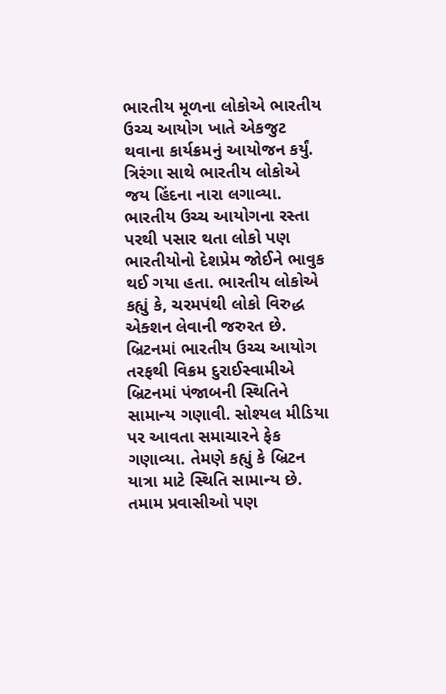ભારતીય મૂળના લોકોએ ભારતીય ઉચ્ચ આયોગ ખાતે એકજુટ થવાના કાર્યક્રમનું આયોજન કર્યું. ત્રિરંગા સાથે ભારતીય લોકોએ જય હિંદના નારા લગાવ્યા.
ભારતીય ઉચ્ચ આયોગના રસ્તા પરથી પસાર થતા લોકો પણ ભારતીયોનો દેશપ્રેમ જોઈને ભાવુક થઈ ગયા હતા. ભારતીય લોકોએ કહ્યું કે, ચરમપંથી લોકો વિરુદ્ધ એક્શન લેવાની જરુરત છે. બ્રિટનમાં ભારતીય ઉચ્ચ આયોગ તરફથી વિક્રમ દુરાઈસ્વામીએ બ્રિટનમાં પંજાબની સ્થિતિને સામાન્ય ગણાવી. સોશ્યલ મીડિયા પર આવતા સમાચારને ફેક ગણાવ્યા. તેમણે કહ્યું કે બ્રિટન યાત્રા માટે સ્થિતિ સામાન્ય છે. તમામ પ્રવાસીઓ પણ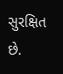સુરક્ષિત છે.